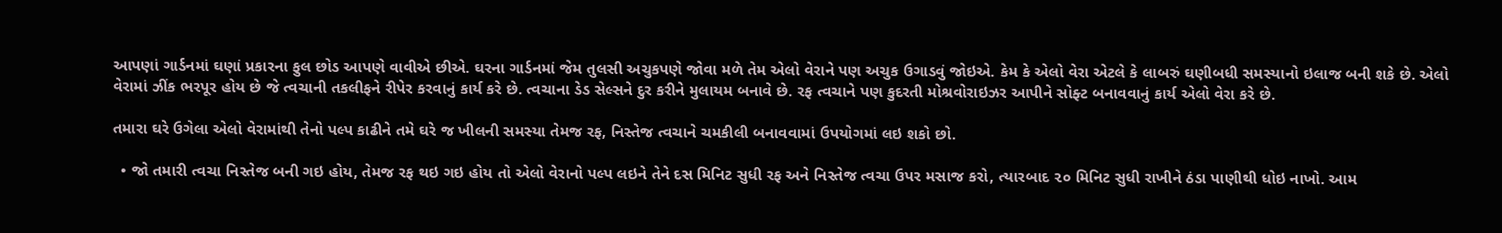આપણાં ગાર્ડનમાં ઘણાં પ્રકારના ફુલ છોડ આપણે વાવીએ છીએ. ઘરના ગાર્ડનમાં જેમ તુલસી અચુકપણે જોવા મળે તેમ એલો વેરાને પણ અચુક ઉગાડવું જોઇએ. કેમ કે એલો વેરા એટલે કે લાબરું ઘણીબધી સમસ્યાનો ઇલાજ બની શકે છે. એલો વેરામાં ઝીંક ભરપૂર હોય છે જે ત્વચાની તકલીફને રીપેર કરવાનું કાર્ય કરે છે. ત્વચાના ડેડ સેલ્સને દુર કરીને મુલાયમ બનાવે છે. રફ ત્વચાને પણ કુદરતી મોશ્રવોરાઇઝર આપીને સોફ્ટ બનાવવાનું કાર્ય એલો વેરા કરે છે.

તમારા ઘરે ઉગેલા એલો વેરામાંથી તેનો પલ્પ કાઢીને તમે ઘરે જ ખીલની સમસ્યા તેમજ રફ, નિસ્તેજ ત્વચાને ચમકીલી બનાવવામાં ઉપયોગમાં લઇ શકો છો.

  • જો તમારી ત્વચા નિસ્તેજ બની ગઇ હોય, તેમજ રફ થઇ ગઇ હોય તો એલો વેરાનો પલ્પ લઇને તેને દસ મિનિટ સુધી રફ અને નિસ્તેજ ત્વચા ઉપર મસાજ કરો, ત્યારબાદ ૨૦ મિનિટ સુધી રાખીને ઠંડા પાણીથી ધોઇ નાખો. આમ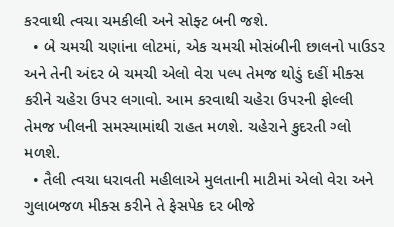કરવાથી ત્વચા ચમકીલી અને સોફ્ટ બની જશે.
  • બે ચમચી ચણાંના લોટમાં, એક ચમચી મોસંબીની છાલનો પાઉડર અને તેની અંદર બે ચમચી એલો વેરા પલ્પ તેમજ થોડું દહીં મીક્સ કરીને ચહેરા ઉપર લગાવો. આમ કરવાથી ચહેરા ઉપરની ફોલ્લી તેમજ ખીલની સમસ્યામાંથી રાહત મળશે. ચહેરાને કુદરતી ગ્લો મળશે.
  • તૈલી ત્વચા ધરાવતી મહીલાએ મુલતાની માટીમાં એલો વેરા અને ગુલાબજળ મીક્સ કરીને તે ફેસપેક દર બીજે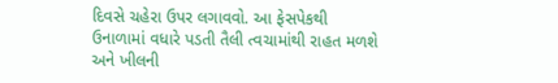દિવસે ચહેરા ઉપર લગાવવો. આ ફેસપેકથી ઉનાળામાં વધારે પડતી તૈલી ત્વચામાંથી રાહત મળશે અને ખીલની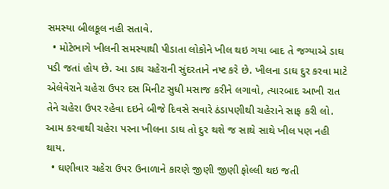સમસ્યા બીલકૂલ નહી સતાવે.
  • મોટેભાગે ખીલની સમસ્યાથી પીડાતા લોકોને ખીલ થઇ ગયા બાદ તે જગ્યાએ ડાઘ પડી જતાં હોય છે. આ ડાઘ ચહેરાની સુંદરતાને નષ્ટ કરે છે. ખીલના ડાઘ દુર કરવા માટે એલેવેરાને ચહેરા ઉપર દસ મિનીટ સુધી મસાજ કરીને લગાવો, ત્યારબાદ આખી રાત તેને ચહેરા ઉપર રહેવા દઇને બીજે દિવસે સવારે ઠંડાપણીથી ચહેરાને સાફ કરી લો. આમ કરવાથી ચહેરા પરના ખીલના ડાઘ તો દુર થશે જ સાથે સાથે ખીલ પણ નહી થાય.
  • ઘણીવાર ચહેરા ઉપર ઉનાળાને કારણે જીણી જીણી ફોલ્લી થઇ જતી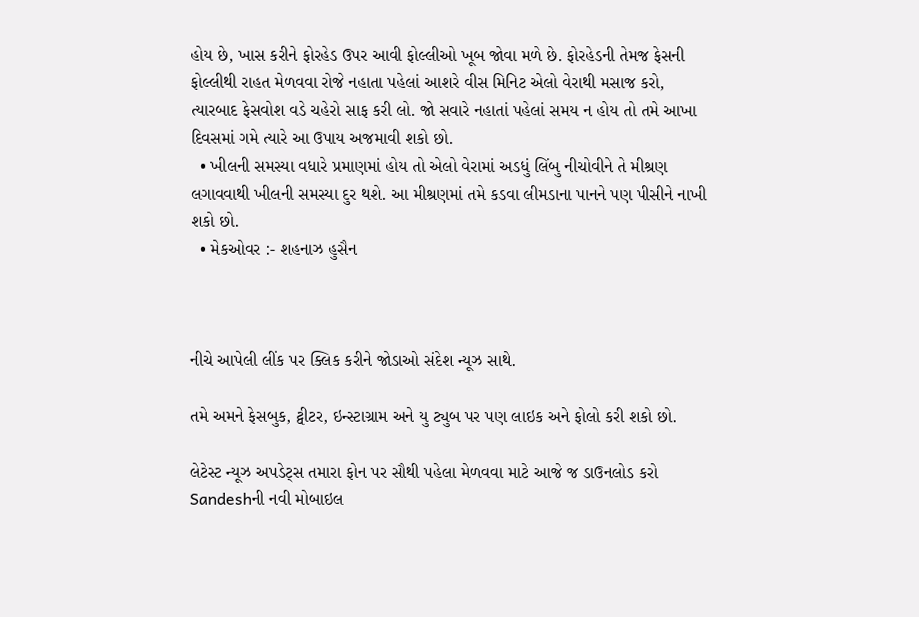હોય છે, ખાસ કરીને ફોરહેડ ઉપર આવી ફોલ્લીઓ ખૂબ જોવા મળે છે. ફોરહેડની તેમજ ફેસની ફોલ્લીથી રાહત મેળવવા રોજે નહાતા પહેલાં આશરે વીસ મિનિટ એલો વેરાથી મસાજ કરો, ત્યારબાદ ફેસવોશ વડે ચહેરો સાફ કરી લો. જો સવારે નહાતાં પહેલાં સમય ન હોય તો તમે આખા દિવસમાં ગમે ત્યારે આ ઉપાય અજમાવી શકો છો.
  • ખીલની સમસ્યા વધારે પ્રમાણમાં હોય તો એલો વેરામાં અડધું લિંબુ નીચોવીને તે મીશ્રણ લગાવવાથી ખીલની સમસ્યા દુર થશે. આ મીશ્રણમાં તમે કડવા લીમડાના પાનને પણ પીસીને નાખી શકો છો.
  • મેકઓવર :- શહનાઝ હુસૈન



નીચે આપેલી લીંક પર ક્લિક કરીને જોડાઓ સંદેશ ન્યૂઝ સાથે.

તમે અમને ફેસબુક, ટ્વીટર, ઇન્સ્ટાગ્રામ અને યુ ટ્યુબ પર પણ લાઇક અને ફોલો કરી શકો છો.

લેટેસ્ટ ન્યૂઝ અપડેટ્સ તમારા ફોન પર સૌથી પહેલા મેળવવા માટે આજે જ ડાઉનલોડ કરો Sandeshની નવી મોબાઇલ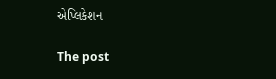એપ્લિકેશન

The post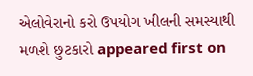એલોવેરાનો કરો ઉપયોગ ખીલની સમસ્યાથી મળશે છુટકારો appeared first on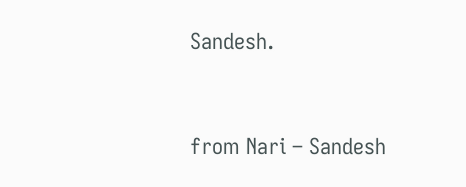Sandesh.



from Nari – Sandesh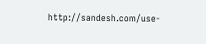http://sandesh.com/use-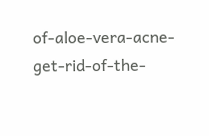of-aloe-vera-acne-get-rid-of-the-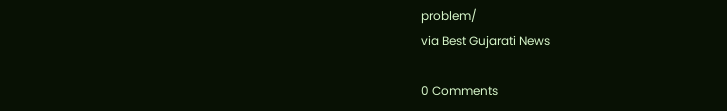problem/
via Best Gujarati News

0 Comments